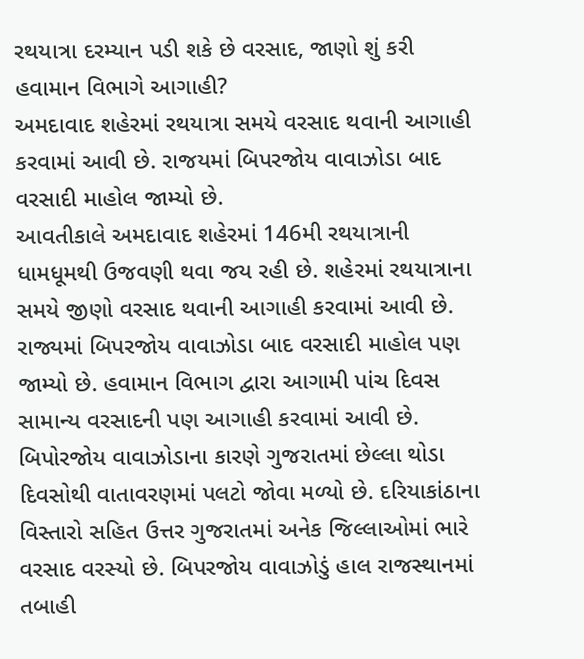રથયાત્રા દરમ્યાન પડી શકે છે વરસાદ, જાણો શું કરી હવામાન વિભાગે આગાહી?
અમદાવાદ શહેરમાં રથયાત્રા સમયે વરસાદ થવાની આગાહી કરવામાં આવી છે. રાજયમાં બિપરજોય વાવાઝોડા બાદ વરસાદી માહોલ જામ્યો છે.
આવતીકાલે અમદાવાદ શહેરમાં 146મી રથયાત્રાની ધામધૂમથી ઉજવણી થવા જય રહી છે. શહેરમાં રથયાત્રાના સમયે જીણો વરસાદ થવાની આગાહી કરવામાં આવી છે. રાજ્યમાં બિપરજોય વાવાઝોડા બાદ વરસાદી માહોલ પણ જામ્યો છે. હવામાન વિભાગ દ્વારા આગામી પાંચ દિવસ સામાન્ય વરસાદની પણ આગાહી કરવામાં આવી છે.
બિપોરજોય વાવાઝોડાના કારણે ગુજરાતમાં છેલ્લા થોડા દિવસોથી વાતાવરણમાં પલટો જોવા મળ્યો છે. દરિયાકાંઠાના વિસ્તારો સહિત ઉત્તર ગુજરાતમાં અનેક જિલ્લાઓમાં ભારે વરસાદ વરસ્યો છે. બિપરજોય વાવાઝોડું હાલ રાજસ્થાનમાં તબાહી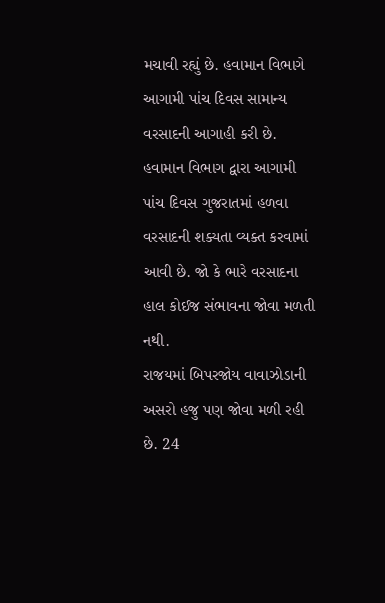મચાવી રહ્યું છે. હવામાન વિભાગે આગામી પાંચ દિવસ સામાન્ય વરસાદની આગાહી કરી છે. હવામાન વિભાગ દ્વારા આગામી પાંચ દિવસ ગુજરાતમાં હળવા વરસાદની શક્યતા વ્યક્ત કરવામાં આવી છે. જો કે ભારે વરસાદના હાલ કોઈજ સંભાવના જોવા મળતી નથી.
રાજયમાં બિપરજોય વાવાઝોડાની અસરો હજુ પણ જોવા મળી રહી છે. 24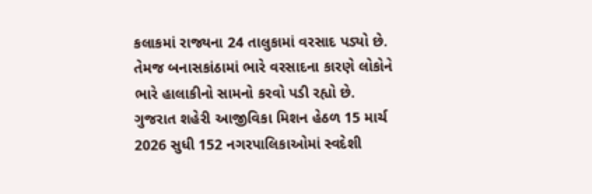કલાકમાં રાજ્યના 24 તાલુકામાં વરસાદ પડ્યો છે. તેમજ બનાસકાંઠામાં ભારે વરસાદના કારણે લોકોને ભારે હાલાકીનો સામનો કરવો પડી રહ્યો છે.
ગુજરાત શહેરી આજીવિકા મિશન હેઠળ 15 માર્ચ 2026 સુધી 152 નગરપાલિકાઓમાં સ્વદેશી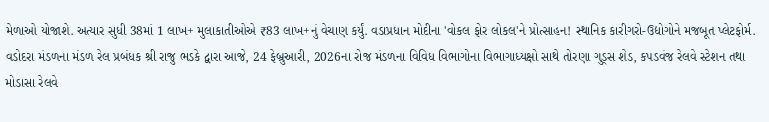મેળાઓ યોજાશે. અત્યાર સુધી 38માં 1 લાખ+ મુલાકાતીઓએ ₹83 લાખ+નું વેચાણ કર્યું. વડાપ્રધાન મોદીના 'વોકલ ફોર લોકલ'ને પ્રોત્સાહન! સ્થાનિક કારીગરો-ઉદ્યોગોને મજબૂત પ્લેટફોર્મ.
વડોદરા મંડળના મંડળ રેલ પ્રબંધક શ્રી રાજુ ભડકે દ્વારા આજે, 24 ફેબ્રુઆરી, 2026ના રોજ મંડળના વિવિધ વિભાગોના વિભાગાધ્યક્ષો સાથે તોરણા ગુડ્સ શેડ, કપડવંજ રેલવે સ્ટેશન તથા મોડાસા રેલવે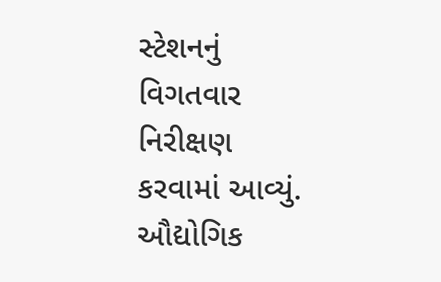સ્ટેશનનું વિગતવાર નિરીક્ષણ કરવામાં આવ્યું.
ઔદ્યોગિક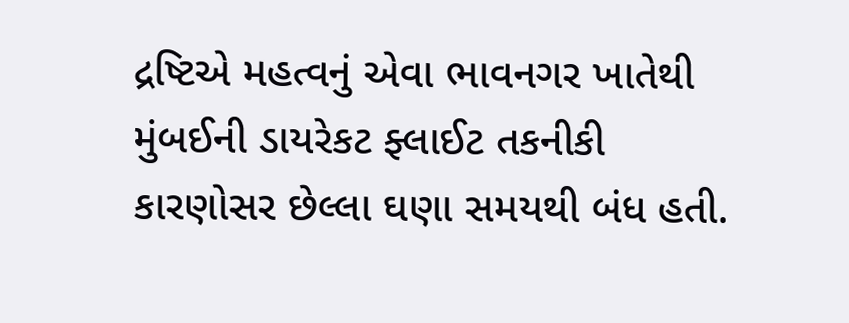દ્રષ્ટિએ મહત્વનું એવા ભાવનગર ખાતેથી મુંબઈની ડાયરેકટ ફ્લાઈટ તકનીકી કારણોસર છેલ્લા ઘણા સમયથી બંધ હતી.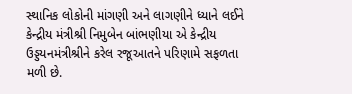સ્થાનિક લોકોની માંગણી અને લાગણીને ધ્યાને લઈને કેન્દ્રીય મંત્રીશ્રી નિમુબેન બાંભણીયા એ કેન્દ્રીય ઉડ્ડયનમંત્રીશ્રીને કરેલ રજૂઆતને પરિણામે સફળતા મળી છે.